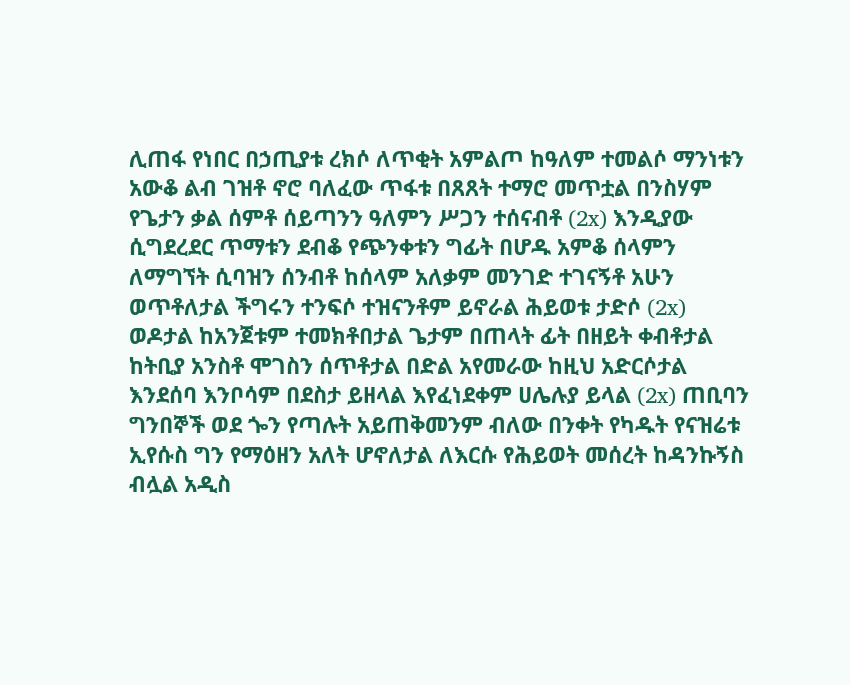ሊጠፋ የነበር በኃጢያቱ ረክሶ ለጥቂት አምልጦ ከዓለም ተመልሶ ማንነቱን አውቆ ልብ ገዝቶ ኖሮ ባለፈው ጥፋቱ በጸጸት ተማሮ መጥቷል በንስሃም የጌታን ቃል ሰምቶ ሰይጣንን ዓለምን ሥጋን ተሰናብቶ (2x) እንዲያው ሲግደረደር ጥማቱን ደብቆ የጭንቀቱን ግፊት በሆዱ አምቆ ሰላምን ለማግኘት ሲባዝን ሰንብቶ ከሰላም አለቃም መንገድ ተገናኝቶ አሁን ወጥቶለታል ችግሩን ተንፍሶ ተዝናንቶም ይኖራል ሕይወቱ ታድሶ (2x) ወዶታል ከአንጀቱም ተመክቶበታል ጌታም በጠላት ፊት በዘይት ቀብቶታል ከትቢያ አንስቶ ሞገስን ሰጥቶታል በድል አየመራው ከዚህ አድርሶታል እንደሰባ እንቦሳም በደስታ ይዘላል እየፈነደቀም ሀሌሉያ ይላል (2x) ጠቢባን ግንበኞች ወደ ጐን የጣሉት አይጠቅመንም ብለው በንቀት የካዱት የናዝሬቱ ኢየሱስ ግን የማዕዘን አለት ሆኖለታል ለእርሱ የሕይወት መሰረት ከዳንኩኝስ ብሏል አዲስ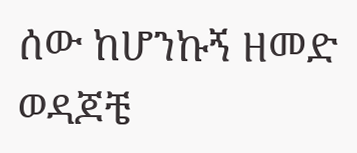ሰው ከሆንኩኝ ዘመድ ወዳጆቼ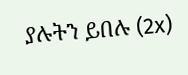ያሉትን ይበሉ (2x)